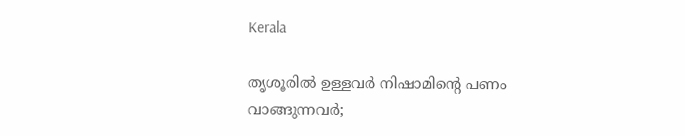Kerala

തൃശൂരില്‍ ഉള്ളവര്‍ നിഷാമിന്റെ പണം വാങ്ങുന്നവര്‍;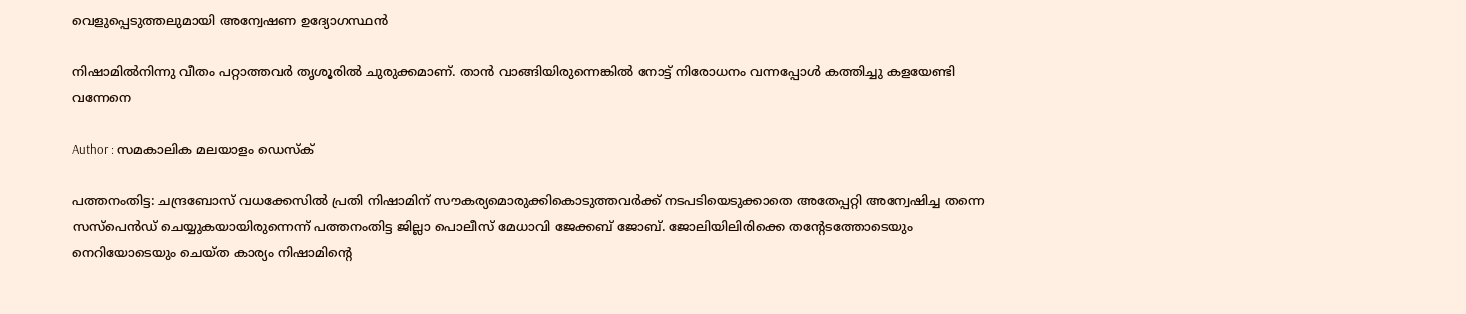വെളുപ്പെടുത്തലുമായി അന്വേഷണ ഉദ്യോഗസ്ഥന്‍

നിഷാമില്‍നിന്നു വീതം പറ്റാത്തവര്‍ തൃശൂരില്‍ ചുരുക്കമാണ്. താന്‍ വാങ്ങിയിരുന്നെങ്കില്‍ നോട്ട് നിരോധനം വന്നപ്പോള്‍ കത്തിച്ചു കളയേണ്ടി വന്നേനെ

Author : സമകാലിക മലയാളം ഡെസ്ക്

പത്തനംതിട്ട: ചന്ദ്രബോസ് വധക്കേസില്‍ പ്രതി നിഷാമിന് സൗകര്യമൊരുക്കികൊടുത്തവര്‍ക്ക് നടപടിയെടുക്കാതെ അതേപ്പറ്റി അന്വേഷിച്ച തന്നെ സസ്‌പെന്‍ഡ് ചെയ്യുകയായിരുന്നെന്ന് പത്തനംതിട്ട ജില്ലാ പൊലീസ് മേധാവി ജേക്കബ് ജോബ്. ജോലിയിലിരിക്കെ തന്റേടത്തോടെയും നെറിയോടെയും ചെയ്ത കാര്യം നിഷാമിന്റെ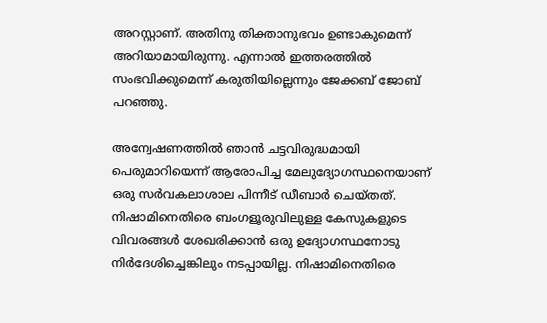അറസ്റ്റാണ്. അതിനു തിക്താനുഭവം ഉണ്ടാകുമെന്ന് അറിയാമായിരുന്നു. എന്നാല്‍ ഇത്തരത്തില്‍ സംഭവിക്കുമെന്ന് കരുതിയില്ലെന്നും ജേക്കബ് ജോബ് പറഞ്ഞു.

അന്വേഷണത്തില്‍ ഞാന്‍ ചട്ടവിരുദ്ധമായി പെരുമാറിയെന്ന് ആരോപിച്ച മേലുദ്യോഗസ്ഥനെയാണ് ഒരു സര്‍വകലാശാല പിന്നീട് ഡീബാര്‍ ചെയ്തത്. നിഷാമിനെതിരെ ബംഗളൂരുവിലുള്ള കേസുകളുടെ വിവരങ്ങള്‍ ശേഖരിക്കാന്‍ ഒരു ഉദ്യോഗസ്ഥനോടു നിര്‍ദേശിച്ചെങ്കിലും നടപ്പായില്ല. നിഷാമിനെതിരെ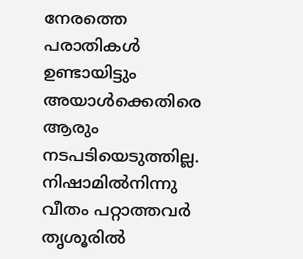നേരത്തെ പരാതികള്‍ ഉണ്ടായിട്ടും അയാള്‍ക്കെതിരെ ആരും നടപടിയെടുത്തില്ല. നിഷാമില്‍നിന്നു വീതം പറ്റാത്തവര്‍ തൃശൂരില്‍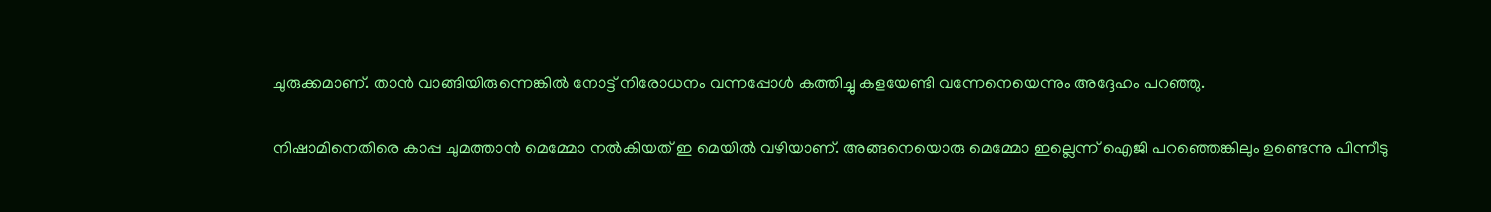ചുരുക്കമാണ്. താന്‍ വാങ്ങിയിരുന്നെങ്കില്‍ നോട്ട് നിരോധനം വന്നപ്പോള്‍ കത്തിച്ചു കളയേണ്ടി വന്നേനെയെന്നും അദ്ദേഹം പറഞ്ഞു.

നിഷാമിനെതിരെ കാപ്പ ചുമത്താന്‍ മെമ്മോ നല്‍കിയത് ഇ മെയില്‍ വഴിയാണ്. അങ്ങനെയൊരു മെമ്മോ ഇല്ലെന്ന് ഐജി പറഞ്ഞെങ്കിലും ഉണ്ടെന്നു പിന്നീടു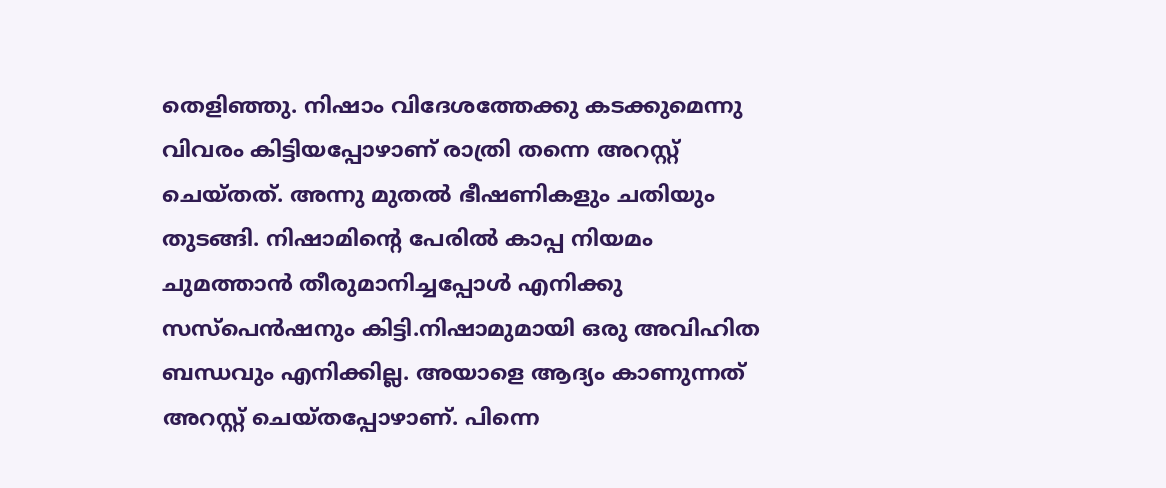തെളിഞ്ഞു. നിഷാം വിദേശത്തേക്കു കടക്കുമെന്നു വിവരം കിട്ടിയപ്പോഴാണ് രാത്രി തന്നെ അറസ്റ്റ് ചെയ്തത്. അന്നു മുതല്‍ ഭീഷണികളും ചതിയും തുടങ്ങി. നിഷാമിന്റെ പേരില്‍ കാപ്പ നിയമം ചുമത്താന്‍ തീരുമാനിച്ചപ്പോള്‍ എനിക്കു സസ്‌പെന്‍ഷനും കിട്ടി.നിഷാമുമായി ഒരു അവിഹിത ബന്ധവും എനിക്കില്ല. അയാളെ ആദ്യം കാണുന്നത് അറസ്റ്റ് ചെയ്തപ്പോഴാണ്. പിന്നെ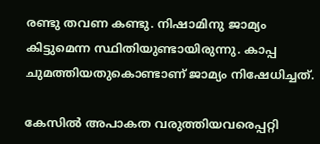രണ്ടു തവണ കണ്ടു. നിഷാമിനു ജാമ്യം കിട്ടുമെന്ന സ്ഥിതിയുണ്ടായിരുന്നു. കാപ്പ ചുമത്തിയതുകൊണ്ടാണ് ജാമ്യം നിഷേധിച്ചത്.

കേസില്‍ അപാകത വരുത്തിയവരെപ്പറ്റി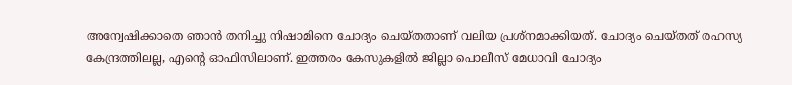അന്വേഷിക്കാതെ ഞാന്‍ തനിച്ചു നിഷാമിനെ ചോദ്യം ചെയ്തതാണ് വലിയ പ്രശ്‌നമാക്കിയത്. ചോദ്യം ചെയ്തത് രഹസ്യ കേന്ദ്രത്തിലല്ല, എന്റെ ഓഫിസിലാണ്. ഇത്തരം കേസുകളില്‍ ജില്ലാ പൊലീസ് മേധാവി ചോദ്യം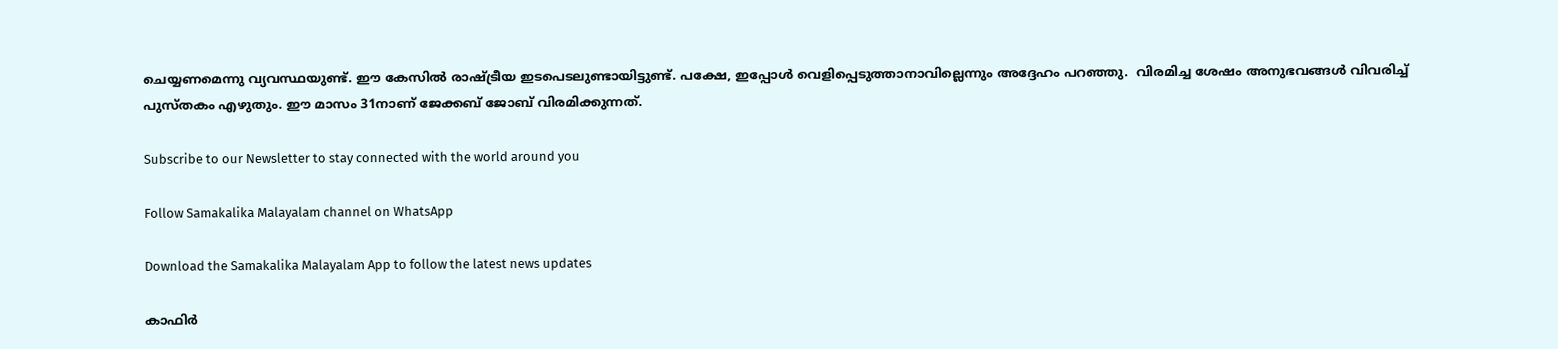ചെയ്യണമെന്നു വ്യവസ്ഥയുണ്ട്. ഈ കേസില്‍ രാഷ്ട്രീയ ഇടപെടലുണ്ടായിട്ടുണ്ട്. പക്ഷേ, ഇപ്പോള്‍ വെളിപ്പെടുത്താനാവില്ലെന്നും അദ്ദേഹം പറഞ്ഞു.  വിരമിച്ച ശേഷം അനുഭവങ്ങള്‍ വിവരിച്ച് പുസ്തകം എഴുതും. ഈ മാസം 31നാണ് ജേക്കബ് ജോബ് വിരമിക്കുന്നത്.

Subscribe to our Newsletter to stay connected with the world around you

Follow Samakalika Malayalam channel on WhatsApp

Download the Samakalika Malayalam App to follow the latest news updates

കാഫിര്‍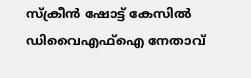സ്‌ക്രീന്‍ ഷോട്ട് കേസില്‍ ഡിവൈഎഫ്‌ഐ നേതാവ്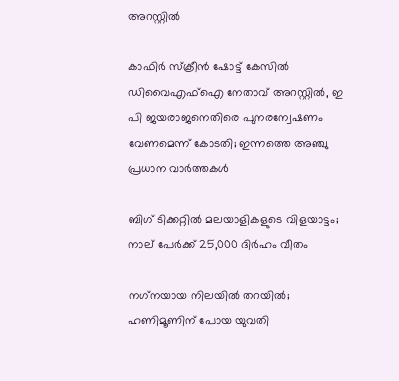അറസ്റ്റില്‍

കാഫിർ സ്‌ക്രീൻ ഷോട്ട് കേസിൽ ഡിവൈഎഫ്‌ഐ നേതാവ് അറസ്റ്റിൽ, ഇ പി ജയരാജനെതിരെ പുനരന്വേഷണം വേണമെന്ന് കോടതി; ഇന്നത്തെ അഞ്ചു പ്രധാന വാർത്തകൾ

ബിഗ് ടിക്കറ്റിൽ മലയാളികളുടെ വിളയാട്ടം; നാല് പേർക്ക് 25,000 ദിർഹം വീതം

നഗ്‌നയായ നിലയില്‍ തറയില്‍; ഹണിമൂണിന് പോയ യുവതി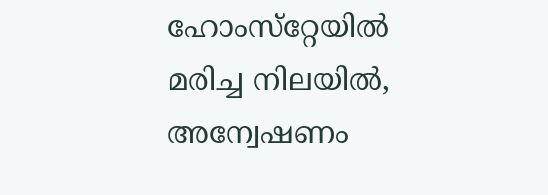ഹോംസ്‌റ്റേയില്‍ മരിച്ച നിലയില്‍, അന്വേഷണം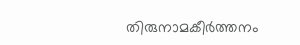തിരുനാമകീര്‍ത്തനം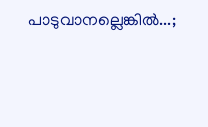പാടുവാനല്ലെങ്കില്‍...;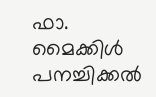ഫാ. മൈക്കിള്‍ പനച്ചിക്കല്‍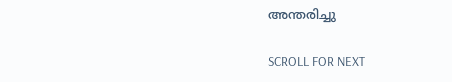അന്തരിച്ചു

SCROLL FOR NEXT